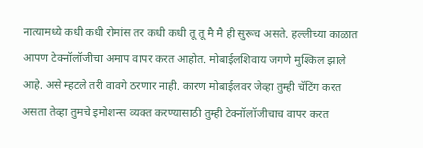नात्यामध्ये कधी कधी रोमांस तर कधी कधी तू तू मै मै ही सुरूच असते. हल्लीच्या काळात आपण टेक्नॉलॉजीचा अमाप वापर करत आहोत. मोबाईलशिवाय जगणे मुश्किल झाले आहे. असे म्हटले तरी वावगे ठरणार नाही. कारण मोबाईलवर जेव्हा तुम्ही चॅटिंग करत असता तेव्हा तुमचे इमोशन्स व्यक्त करण्यासाठी तुम्ही टेक्नॉलॉजीचाच वापर करत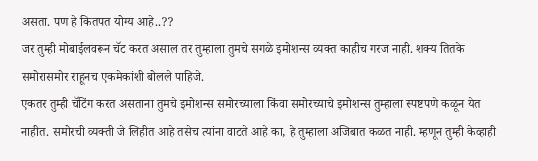असता. पण हे कितपत योग्य आहे..??
जर तुम्ही मोबाईलवरून चॅट करत असाल तर तुम्हाला तुमचे सगळे इमोशन्स व्यक्त काहीच गरज नाही. शक्य तितके समोरासमोर राहूनच एकमेकांशी बोलले पाहिजे.
एकतर तुम्ही चॅटिंग करत असताना तुमचे इमोशन्स समोरच्याला किंवा समोरच्याचे इमोशन्स तुम्हाला स्पष्टपणे कळून येत नाहीत. समोरची व्यक्ती जे लिहीत आहे तसेच त्यांना वाटते आहे का, हे तुम्हाला अजिबात कळत नाही. म्हणून तुम्ही केव्हाही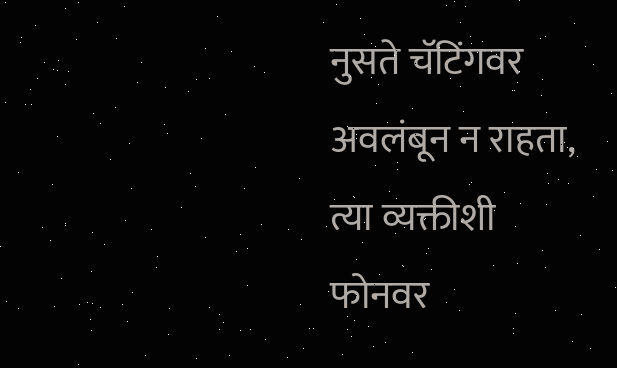नुसते चॅटिंगवर अवलंबून न राहता, त्या व्यक्तीशी फोनवर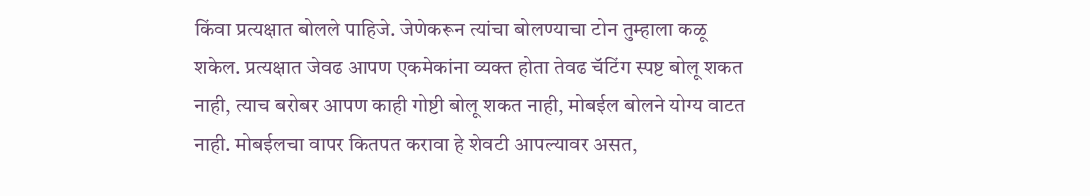किंवा प्रत्यक्षात बोलले पाहिजे. जेणेकरून त्यांचा बोलण्याचा टोन तुम्हाला कळू शकेल. प्रत्यक्षात जेवढ आपण एकमेकांना व्यक्त होता तेवढ चॅटिंग स्पष्ट बोलू शकत नाही, त्याच बरोबर आपण काही गोष्टी बोलू शकत नाही, मोबईल बोलने योग्य वाटत नाही. मोबईलचा वापर कितपत करावा हे शेवटी आपल्यावर असत,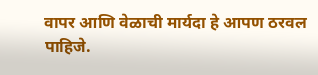वापर आणि वेळाची मार्यदा हे आपण ठरवल पाहिजे.